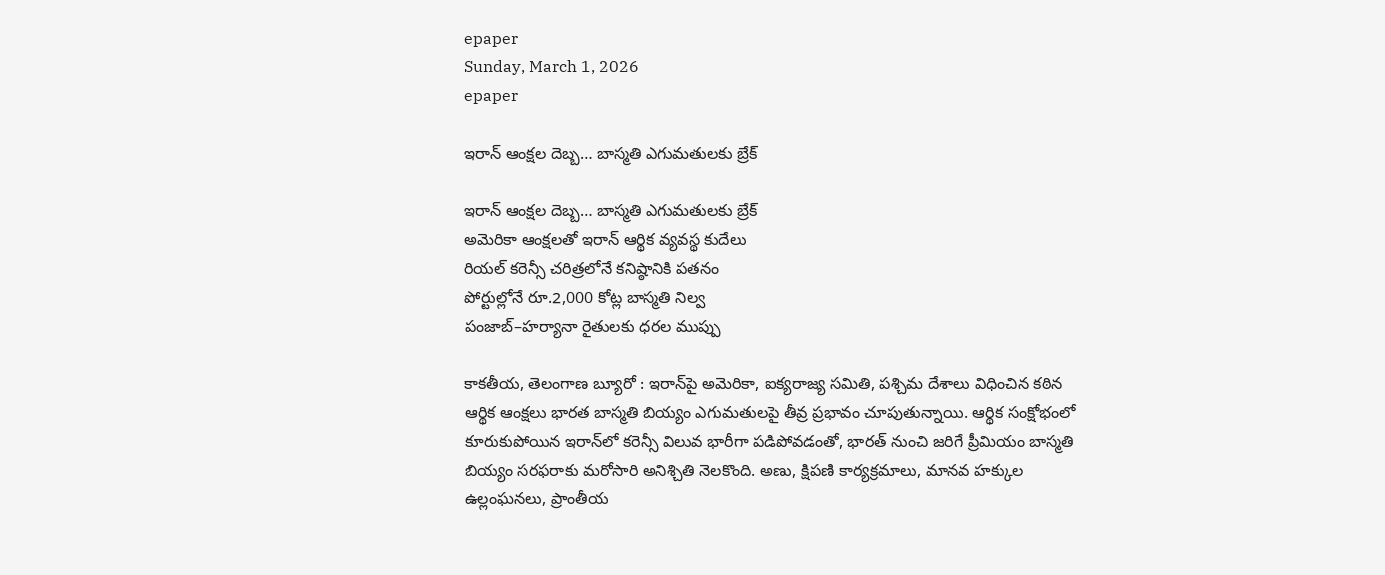epaper
Sunday, March 1, 2026
epaper

ఇరాన్ ఆంక్షల దెబ్బ… బాస్మతి ఎగుమతులకు బ్రేక్

ఇరాన్ ఆంక్షల దెబ్బ… బాస్మతి ఎగుమతులకు బ్రేక్
అమెరికా ఆంక్షలతో ఇరాన్ ఆర్థిక వ్యవస్థ కుదేలు
రియల్ కరెన్సీ చరిత్రలోనే కనిష్ఠానికి పతనం
పోర్టుల్లోనే రూ.2,000 కోట్ల బాస్మతి నిల్వ
పంజాబ్–హర్యానా రైతులకు ధరల ముప్పు

కాక‌తీయ‌, తెలంగాణ బ్యూరో : ఇరాన్‌పై అమెరికా, ఐక్యరాజ్య సమితి, పశ్చిమ దేశాలు విధించిన కఠిన ఆర్థిక ఆంక్షలు భారత బాస్మతి బియ్యం ఎగుమతులపై తీవ్ర ప్రభావం చూపుతున్నాయి. ఆర్థిక సంక్షోభంలో కూరుకుపోయిన ఇరాన్‌లో కరెన్సీ విలువ భారీగా పడిపోవడంతో, భారత్ నుంచి జరిగే ప్రీమియం బాస్మతి బియ్యం సరఫరాకు మరోసారి అనిశ్చితి నెలకొంది. అణు, క్షిపణి కార్యక్రమాలు, మానవ హక్కుల ఉల్లంఘనలు, ప్రాంతీయ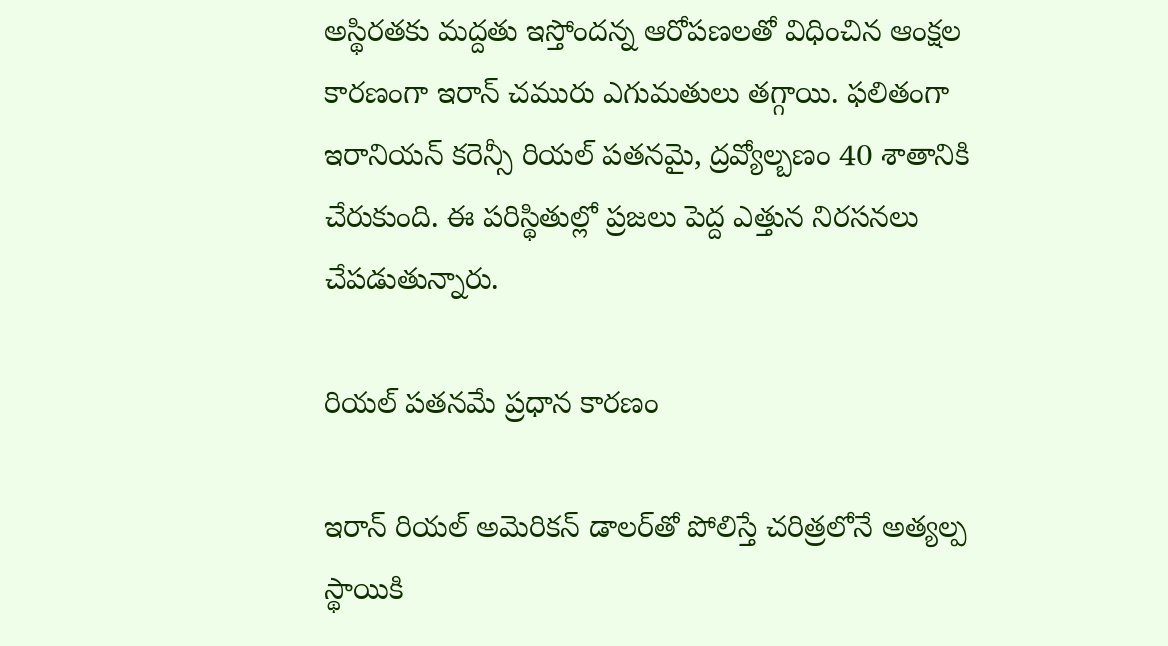అస్థిరతకు మద్దతు ఇస్తోందన్న ఆరోపణలతో విధించిన ఆంక్షల కారణంగా ఇరాన్ చమురు ఎగుమతులు తగ్గాయి. ఫలితంగా ఇరానియన్ కరెన్సీ రియల్ పతనమై, ద్రవ్యోల్బణం 40 శాతానికి చేరుకుంది. ఈ పరిస్థితుల్లో ప్రజలు పెద్ద ఎత్తున నిరసనలు చేపడుతున్నారు.

రియల్ పతనమే ప్రధాన కారణం

ఇరాన్ రియల్ అమెరికన్ డాలర్‌తో పోలిస్తే చరిత్రలోనే అత్యల్ప స్థాయికి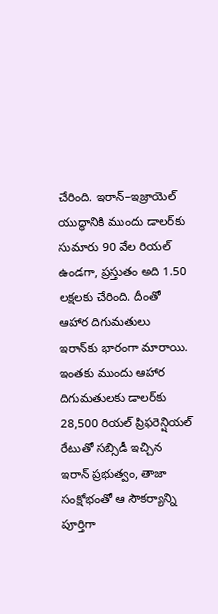చేరింది. ఇరాన్–ఇజ్రాయెల్ యుద్ధానికి ముందు డాలర్‌కు సుమారు 90 వేల రియల్ ఉండగా, ప్రస్తుతం అది 1.50 లక్షలకు చేరింది. దీంతో ఆహార దిగుమతులు ఇరాన్‌కు భారంగా మారాయి. ఇంతకు ముందు ఆహార దిగుమతులకు డాలర్‌కు 28,500 రియల్ ప్రిఫరెన్షియల్ రేటుతో సబ్సిడీ ఇచ్చిన ఇరాన్ ప్రభుత్వం, తాజా సంక్షోభంతో ఆ సౌకర్యాన్ని పూర్తిగా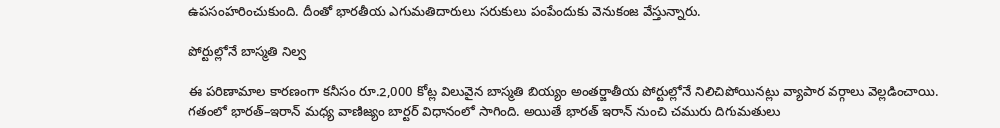ఉపసంహరించుకుంది. దీంతో భారతీయ ఎగుమతిదారులు సరుకులు పంపేందుకు వెనుకంజ వేస్తున్నారు.

పోర్టుల్లోనే బాస్మతి నిల్వ

ఈ పరిణామాల కారణంగా కనీసం రూ.2,000 కోట్ల విలువైన బాస్మతి బియ్యం అంతర్జాతీయ పోర్టుల్లోనే నిలిచిపోయినట్లు వ్యాపార వర్గాలు వెల్లడించాయి. గతంలో భారత్–ఇరాన్ మధ్య వాణిజ్యం బార్టర్ విధానంలో సాగింది. అయితే భారత్ ఇరాన్ నుంచి చమురు దిగుమతులు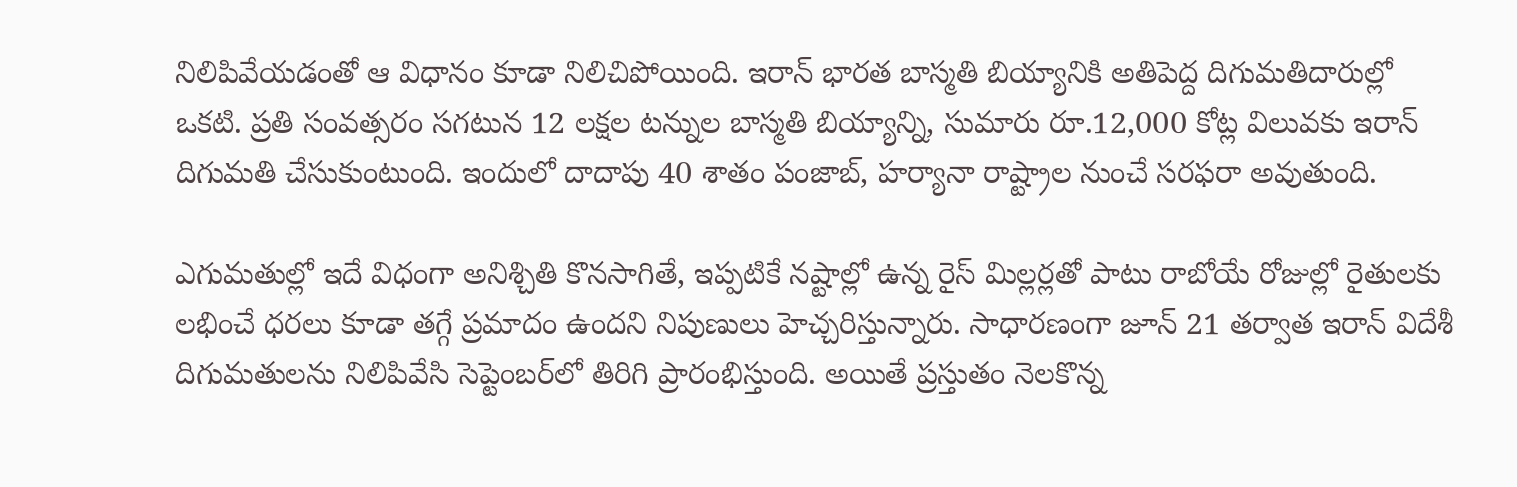నిలిపివేయడంతో ఆ విధానం కూడా నిలిచిపోయింది. ఇరాన్ భారత బాస్మతి బియ్యానికి అతిపెద్ద దిగుమతిదారుల్లో ఒకటి. ప్రతి సంవత్సరం సగటున 12 లక్షల టన్నుల బాస్మతి బియ్యాన్ని, సుమారు రూ.12,000 కోట్ల విలువకు ఇరాన్ దిగుమతి చేసుకుంటుంది. ఇందులో దాదాపు 40 శాతం పంజాబ్, హర్యానా రాష్ట్రాల నుంచే సరఫరా అవుతుంది.

ఎగుమతుల్లో ఇదే విధంగా అనిశ్చితి కొనసాగితే, ఇప్పటికే నష్టాల్లో ఉన్న రైస్ మిల్లర్లతో పాటు రాబోయే రోజుల్లో రైతులకు లభించే ధరలు కూడా తగ్గే ప్రమాదం ఉందని నిపుణులు హెచ్చరిస్తున్నారు. సాధారణంగా జూన్ 21 తర్వాత ఇరాన్ విదేశీ దిగుమతులను నిలిపివేసి సెప్టెంబర్‌లో తిరిగి ప్రారంభిస్తుంది. అయితే ప్రస్తుతం నెలకొన్న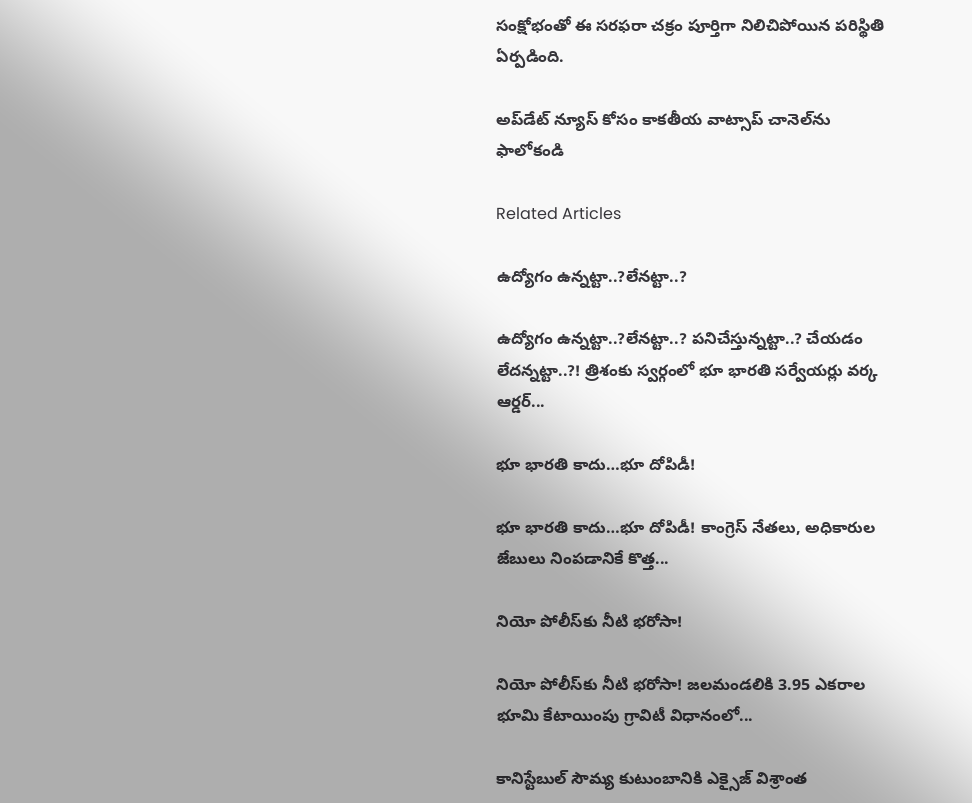సంక్షోభంతో ఈ సరఫరా చక్రం పూర్తిగా నిలిచిపోయిన పరిస్థితి ఏర్పడింది.

అప్‌డేట్ న్యూస్ కోసం కాక‌తీయ వాట్సాప్ చానెల్‌ను ఫాలోకండి

Related Articles

ఉద్యోగం ఉన్న‌ట్టా..?లేన‌ట్టా..?

ఉద్యోగం ఉన్న‌ట్టా..?లేన‌ట్టా..? ప‌నిచేస్తున్న‌ట్టా..? చేయ‌డం లేద‌న్న‌ట్టా..?! త్రిశంకు స్వ‌ర్గంలో భూ భార‌తి స‌ర్వేయ‌ర్లు వ‌ర్క ఆర్డ‌ర్...

భూ భారతి కాదు…భూ దోపిడీ!

భూ భారతి కాదు…భూ దోపిడీ! కాంగ్రెస్ నేతలు, అధికారుల జేబులు నింపడానికే కొత్త...

నియో పోలీస్‌కు నీటి భరోసా!

నియో పోలీస్‌కు నీటి భరోసా! జలమండలికి 3.95 ఎకరాల భూమి కేటాయింపు గ్రావిటీ విధానంలో...

కానిస్టేబుల్ సౌమ్య కుటుంబానికి ఎక్సైజ్ విశ్రాంత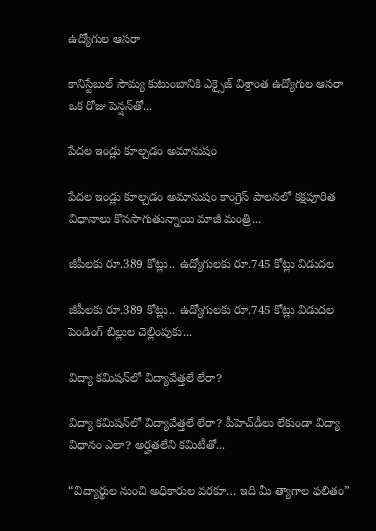ఉద్యోగుల ఆసరా

కానిస్టేబుల్ సౌమ్య కుటుంబానికి ఎక్సైజ్ విశ్రాంత ఉద్యోగుల ఆసరా ఒక రోజు పెన్షన్‌తో...

పేదల ఇండ్లు కూల్చడం అమానుషం

పేదల ఇండ్లు కూల్చడం అమానుషం కాంగ్రెస్ పాలనలో క‌క్షపూరిత విధానాలు కొనసాగుతున్నాయి మాజీ మంత్రి...

జీపీలకు రూ.389 కోట్లు.. ఉద్యోగులకు రూ.745 కోట్లు విడుదల

జీపీలకు రూ.389 కోట్లు.. ఉద్యోగులకు రూ.745 కోట్లు విడుదల పెండింగ్ బిల్లుల చెల్లింపుకు...

విద్యా కమిషన్‌లో విద్యావేత్తలే లేరా?

విద్యా కమిషన్‌లో విద్యావేత్తలే లేరా? పీహెచ్‌డీలు లేకుండా విద్యా విధానం ఎలా? అర్హతలేని కమిటీతో...

“విద్యార్థుల నుంచి అధికారుల వరకూ… ఇది మీ త్యాగాల ఫలితం”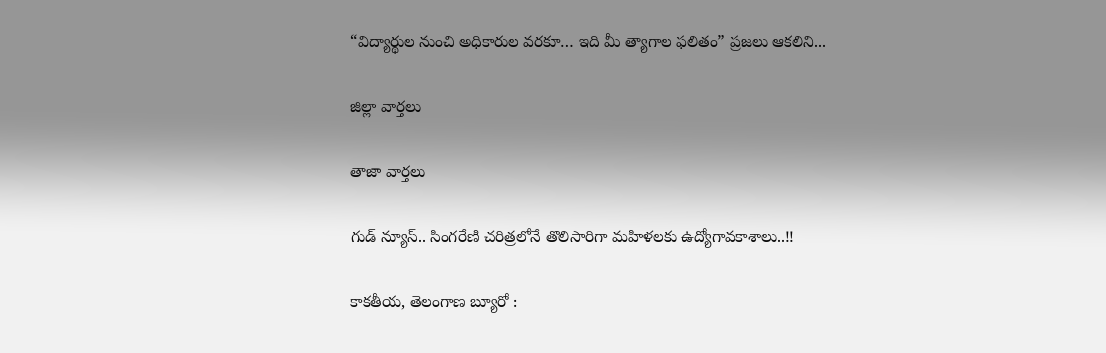“విద్యార్థుల నుంచి అధికారుల వరకూ… ఇది మీ త్యాగాల ఫలితం” ప్రజలు ఆకలిని...

జిల్లా వార్త‌లు

తాజా వార్త‌లు

గుడ్ న్యూస్.. సింగరేణి చరిత్రలోనే తొలిసారిగా మ‌హిళ‌ల‌కు ఉద్యోగావ‌కాశాలు..!!

కాక‌తీయ‌, తెలంగాణ బ్యూరో :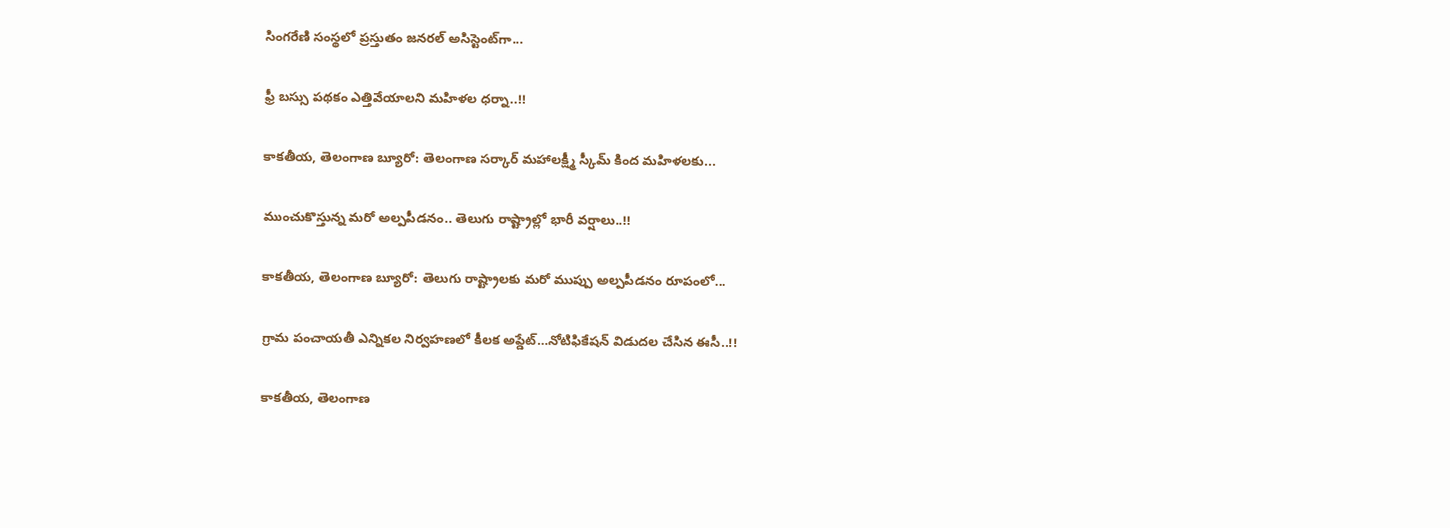సింగరేణి సంస్థలో ప్రస్తుతం జనరల్ అసిస్టెంట్‌గా...

ఫ్రీ బస్సు పథకం ఎత్తివేయాలని మహిళల ధర్నా..!!

కాకతీయ, తెలంగాణ బ్యూరో: తెలంగాణ సర్కార్ మహాలక్ష్మీ స్కీమ్ కింద మహిళలకు...

ముంచుకొస్తున్న మరో అల్పపీడనం.. తెలుగు రాష్ట్రాల్లో భారీ వర్షాలు..!!

కాకతీయ, తెలంగాణ బ్యూరో: తెలుగు రాష్ట్రాలకు మరో ముప్పు అల్పపీడనం రూపంలో...

గ్రామ పంచాయ‌తీ ఎన్నిక‌ల నిర్వ‌హ‌ణ‌లో కీల‌క అప్డేట్‌…నోటిఫికేషన్ విడుదల చేసిన ఈసీ..!!

కాకతీయ, తెలంగాణ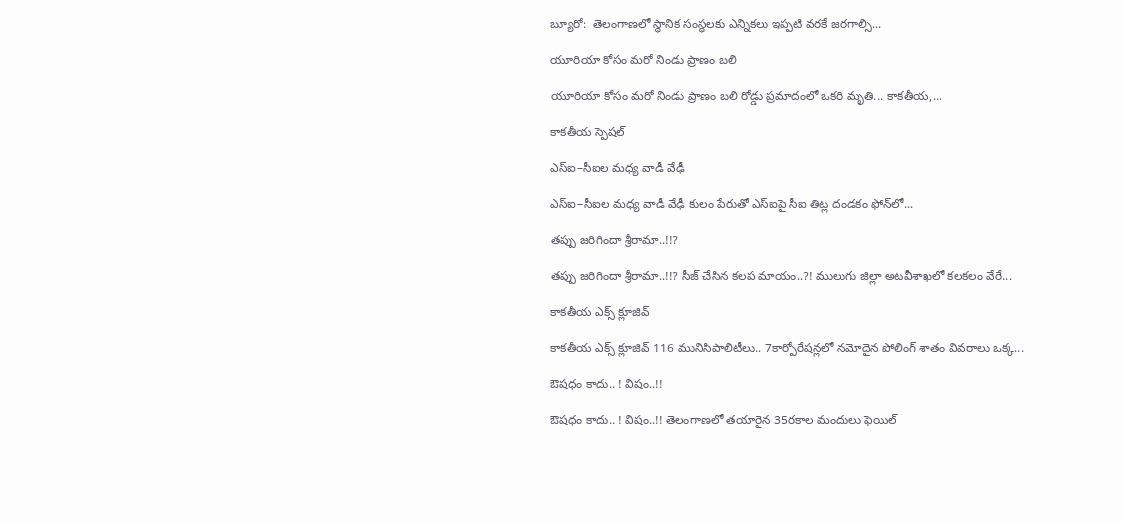బ్యూరో:  తెలంగాణలో స్థానిక సంస్థలకు ఎన్నికలు ఇప్పటి వరకే జరగాల్సి...

యూరియా కోసం మరో నిండు ప్రాణం బలి

యూరియా కోసం మరో నిండు ప్రాణం బలి రోడ్డు ప్రమాదంలో ఒకరి మృతి... కాకతీయ,...

కాక‌తీయ స్పెష‌ల్‌

ఎస్ఐ–సీఐల మ‌ధ్య వాడీ వేఢీ

ఎస్ఐ–సీఐల మ‌ధ్య వాడీ వేఢీ కులం పేరుతో ఎస్ఐపై సీఐ తిట్ల దండ‌కం ఫోన్‌లో...

త‌ప్పు జ‌రిగిందా శ్రీరామా..!!?

త‌ప్పు జ‌రిగిందా శ్రీరామా..!!? సీజ్ చేసిన క‌ల‌ప‌ మాయం..?! ములుగు జిల్లా అట‌వీశాఖ‌లో క‌ల‌క‌లం వేరే...

కాక‌తీయ ఎక్స్ క్లూజివ్

కాక‌తీయ ఎక్స్ క్లూజివ్ 116 మునిసిపాలిటీలు.. 7కార్పోరేష‌న్ల‌లో న‌మోదైన పోలింగ్ శాతం వివ‌రాలు ఒక్క...

ఔష‌ధం కాదు.. ! విషం..!!

ఔష‌ధం కాదు.. ! విషం..!! తెలంగాణలో తయారైన 35ర‌కాల మందులు ఫెయిల్‌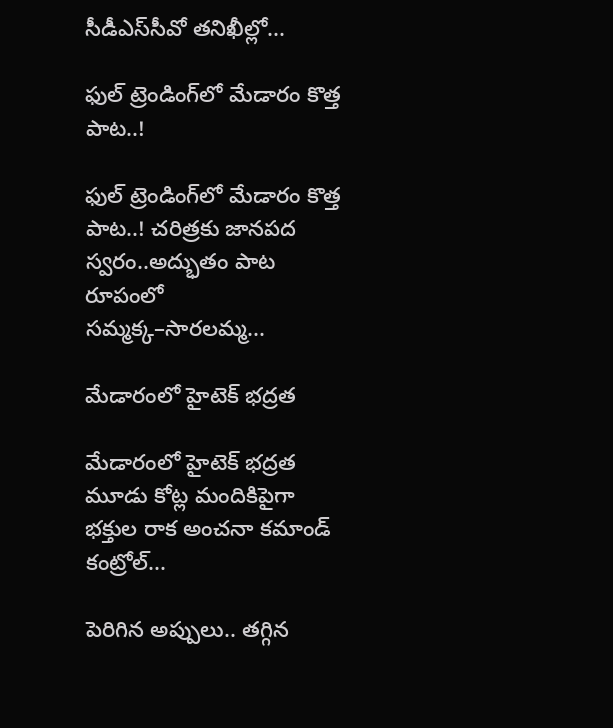సీడీఎస్‌సీవో తనిఖీల్లో...

ఫుల్ ట్రెండింగ్‌లో మేడారం కొత్త పాట..!

ఫుల్ ట్రెండింగ్‌లో మేడారం కొత్త పాట..! చరిత్రకు జానపద స్వరం..అద్భుతం పాట రూపంలో సమ్మక్క–సారలమ్మ...

మేడారంలో హైటెక్ భద్రత

మేడారంలో హైటెక్ భద్రత మూడు కోట్ల మందికిపైగా భక్తుల రాక అంచనా కమాండ్ కంట్రోల్...

పెరిగిన అప్పులు.. తగ్గిన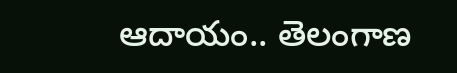ఆదాయం.. తెలంగాణ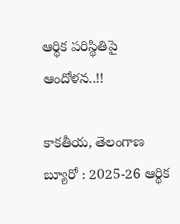ఆర్థిక పరిస్థితిపై ఆందోళన..!!

కాకతీయ, తెలంగాణ బ్యూరో : 2025-26 ఆర్థిక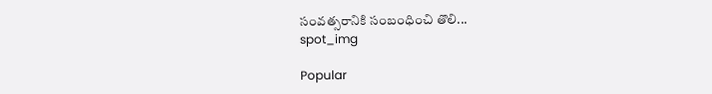సంవత్సరానికి సంబంధించి తొలి...
spot_img

Popular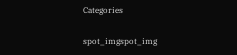Categories

spot_imgspot_img